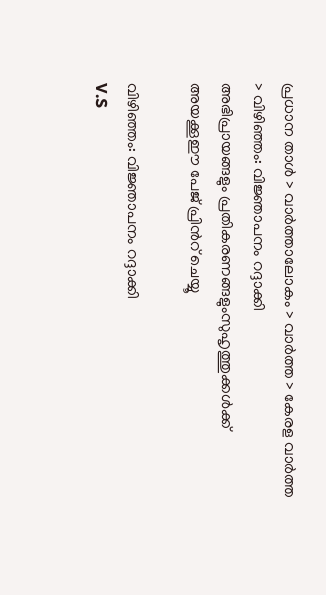പ്രധാന താള്‍ > വാര്‍ത്താലോകം > വാര്‍ത്ത > കേരള വാര്‍ത്ത > വിഴിഞ്ഞം: വിജ്ഞാപനം റദ്ദാക്കി
അഭിപ്രായങ്ങളും പ്രതികരണങ്ങളുംസുഹൃത്തുക്കള്‍ക്ക് അയക്കൂഈ പേജ് പ്രിന്‍റ് ചെയ്യൂ

വിഴിഞ്ഞം: വിജ്ഞാപനം റദ്ദാക്കി
V.S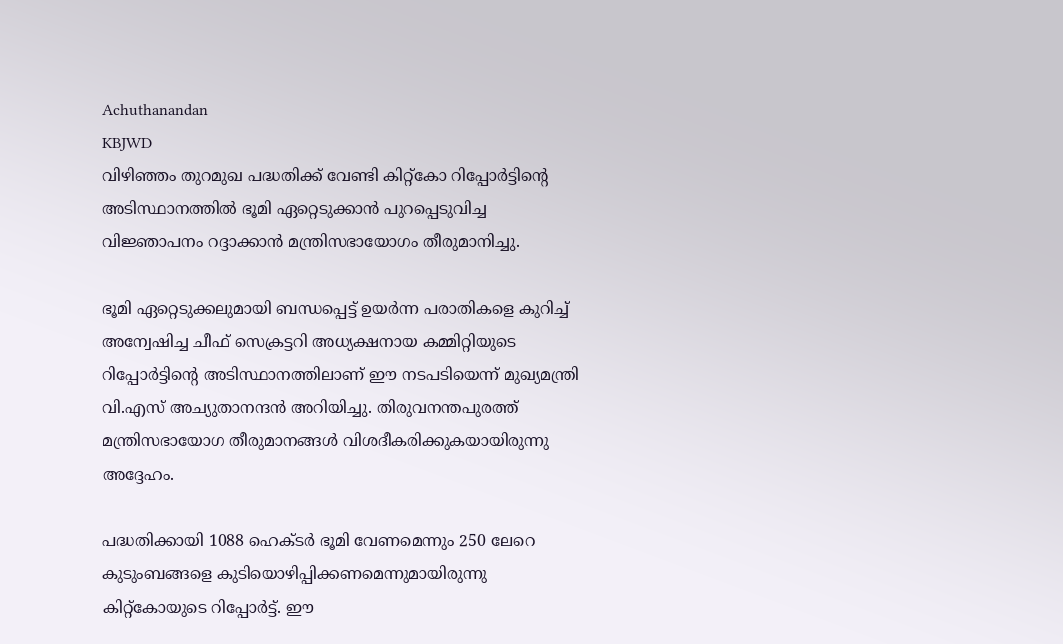Achuthanandan
KBJWD
വിഴിഞ്ഞം തുറമുഖ പദ്ധതിക്ക് വേണ്ടി കിറ്റ്‌കോ റിപ്പോര്‍ട്ടിന്‍റെ അടിസ്ഥാനത്തില്‍ ഭൂമി ഏറ്റെടുക്കാന്‍ പുറപ്പെടുവിച്ച വിജ്ഞാപനം റദ്ദാക്കാന്‍ മന്ത്രിസഭായോഗം തീരുമാനിച്ചു.

ഭൂമി ഏറ്റെടുക്കലുമായി ബന്ധപ്പെട്ട് ഉയര്‍ന്ന പരാതികളെ കുറിച്ച് അന്വേഷിച്ച ചീഫ് സെക്രട്ടറി അധ്യക്ഷനായ കമ്മിറ്റിയുടെ റിപ്പോര്‍ട്ടിന്‍റെ അടിസ്ഥാനത്തിലാണ് ഈ നടപടിയെന്ന് മുഖ്യമന്ത്രി വി.എസ് അച്യുതാനന്ദന്‍ അറിയിച്ചു. തിരുവനന്തപുരത്ത് മന്ത്രിസഭായോഗ തീരുമാനങ്ങള്‍ വിശദീകരിക്കുകയായിരുന്നു അദ്ദേഹം.

പദ്ധതിക്കായി 1088 ഹെക്ടര്‍ ഭൂമി വേണമെന്നും 250 ലേറെ കുടുംബങ്ങളെ കുടിയൊഴിപ്പിക്കണമെന്നുമായിരുന്നു കിറ്റ്‌കോയുടെ റിപ്പോര്‍ട്ട്. ഈ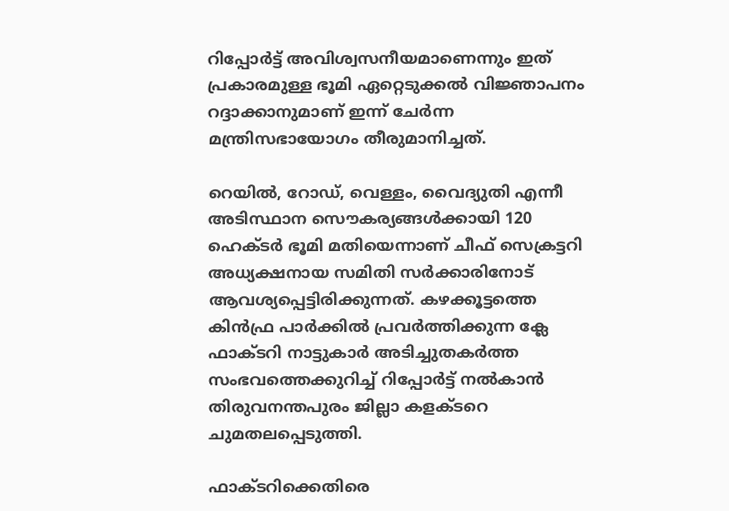റിപ്പോര്‍ട്ട് അവിശ്വസനീയമാണെന്നും ഇത് പ്രകാരമുള്ള ഭൂമി ഏറ്റെടുക്കല്‍ വിജ്ഞാപനം റദ്ദാക്കാനുമാണ് ഇന്ന് ചേര്‍ന്ന മന്ത്രിസഭായോഗം തീരുമാനിച്ചത്.

റെയില്‍, റോഡ്, വെള്ളം, വൈദ്യുതി എന്നീ അടിസ്ഥാന സൌകര്യങ്ങള്‍ക്കായി 120 ഹെക്ടര്‍ ഭൂമി മതിയെന്നാണ് ചീഫ് സെക്രട്ടറി അധ്യക്ഷനായ സമിതി സര്‍ക്കാരിനോട് ആവശ്യപ്പെട്ടിരിക്കുന്നത്. കഴക്കൂട്ടത്തെ കിന്‍ഫ്ര പാര്‍ക്കില്‍ പ്രവര്‍ത്തിക്കുന്ന ക്ലേ ഫാക്ടറി നാട്ടുകാര്‍ അടിച്ചുതകര്‍ത്ത സംഭവത്തെക്കുറിച്ച് റിപ്പോര്‍ട്ട് നല്‍കാന്‍ തിരുവനന്തപുരം ജില്ലാ കളക്ടറെ ചുമതലപ്പെടുത്തി.

ഫാക്ടറിക്കെതിരെ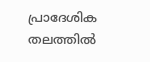പ്രാദേശിക തലത്തില്‍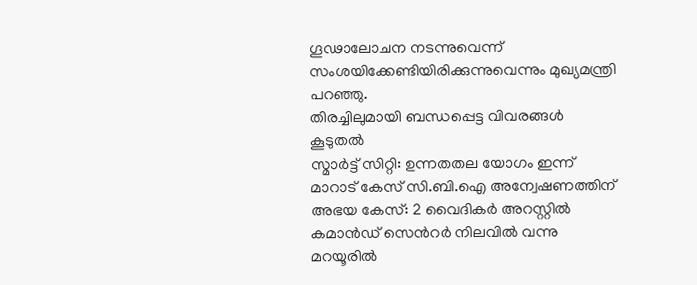ഗൂഢാലോചന നടന്നുവെന്ന് സംശയിക്കേണ്ടിയിരിക്കുന്നുവെന്നും മുഖ്യമന്ത്രി പറഞ്ഞു.
തിരച്ചിലുമായി ബന്ധപ്പെട്ട വിവരങ്ങള്‍
കൂടുതല്‍
സ്മാര്‍ട്ട് സിറ്റി: ഉന്നതതല യോഗം ഇന്ന്
മാറാട് കേസ് സി.ബി.ഐ അന്വേഷണത്തിന്
അഭയ കേസ്: 2 വൈദികര്‍ അറസ്റ്റില്‍
കമാന്‍ഡ്‌ സെന്‍റര്‍ നിലവില്‍ വന്നു
മറയൂരില്‍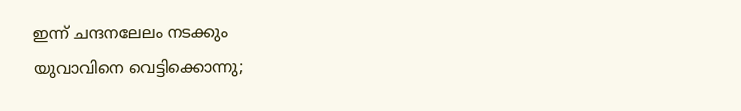ഇന്ന് ചന്ദനലേലം നടക്കും
യുവാവിനെ വെട്ടിക്കൊന്നു;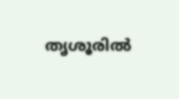തൃശൂരില്‍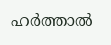ഹര്‍ത്താല്‍